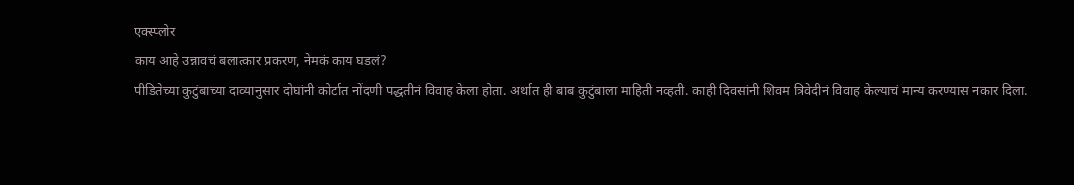एक्स्प्लोर
काय आहे उन्नावचं बलात्कार प्रकरण, नेमकं काय घडलं?
पीडितेच्या कुटुंबाच्या दाव्यानुसार दोघांनी कोर्टात नोंदणी पद्धतीनं विवाह केला होता. अर्थात ही बाब कुटुंबाला माहिती नव्हती. काही दिवसांनी शिवम त्रिवेदीनं विवाह केल्याचं मान्य करण्यास नकार दिला.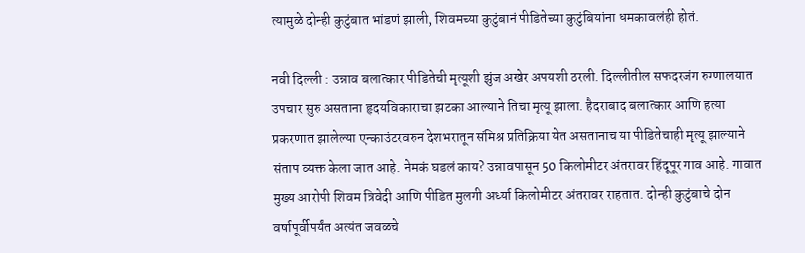त्यामुळे दोन्ही कुटुंबात भांडणं झाली, शिवमच्या कुटुंबानं पीडितेच्या कुटुंबियांना धमकावलंही होतं.

नवी दिल्ली : उन्नाव बलात्कार पीडितेची मृत्यूशी झुंज अखेर अपयशी ठरली. दिल्लीतील सफदरजंग रुग्णालयात उपचार सुरु असताना हृदयविकाराचा झटका आल्याने तिचा मृत्यू झाला. हैदराबाद बलात्कार आणि हत्या प्रकरणात झालेल्या एन्काउंटरवरुन देशभरातून संमिश्र प्रतिक्रिया येत असतानाच या पीडितेचाही मृत्यू झाल्याने संताप व्यक्त केला जात आहे. नेमकं घडलं काय? उन्नावपासून 50 किलोमीटर अंतरावर हिंदूपूर गाव आहे. गावात मुख्य आरोपी शिवम त्रिवेदी आणि पीडित मुलगी अर्ध्या किलोमीटर अंतरावर राहतात. दोन्ही कुटुंबाचे दोन वर्षापूर्वीपर्यंत अत्यंत जवळचे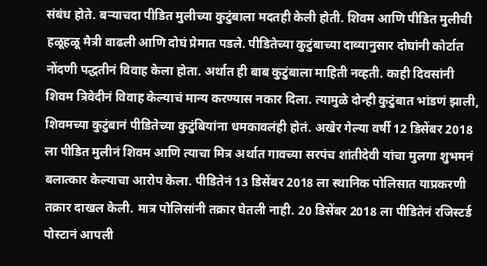संबंध होते. बऱ्याचदा पीडित मुलीच्या कुटुंबाला मदतही केली होती. शिवम आणि पीडित मुलीची हळूहळू मैत्री वाढली आणि दोघं प्रेमात पडले. पीडितेच्या कुटुंबाच्या दाव्यानुसार दोघांनी कोर्टात नोंदणी पद्धतीनं विवाह केला होता. अर्थात ही बाब कुटुंबाला माहिती नव्हती. काही दिवसांनी शिवम त्रिवेदीनं विवाह केल्याचं मान्य करण्यास नकार दिला. त्यामुळे दोन्ही कुटुंबात भांडणं झाली, शिवमच्या कुटुंबानं पीडितेच्या कुटुंबियांना धमकावलंही होतं. अखेर गेल्या वर्षी 12 डिसेंबर 2018 ला पीडित मुलीनं शिवम आणि त्याचा मित्र अर्थात गावच्या सरपंच शांतीदेवी यांचा मुलगा शुभमनं बलात्कार केल्याचा आरोप केला. पीडितेनं 13 डिसेंबर 2018 ला स्थानिक पोलिसात याप्रकरणी तक्रार दाखल केली. मात्र पोलिसांनी तक्रार घेतली नाही. 20 डिसेंबर 2018 ला पीडितेनं रजिस्टर्ड पोस्टानं आपली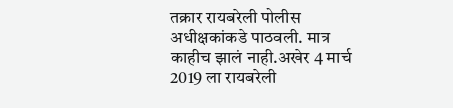तक्रार रायबरेली पोलीस अधीक्षकांकडे पाठवली. मात्र काहीच झालं नाही.अखेर 4 मार्च 2019 ला रायबरेली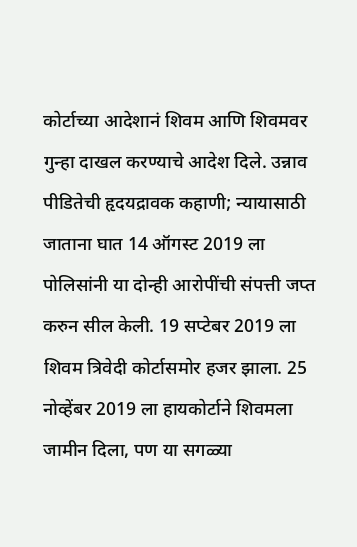कोर्टाच्या आदेशानं शिवम आणि शिवमवर गुन्हा दाखल करण्याचे आदेश दिले. उन्नाव पीडितेची हृदयद्रावक कहाणी; न्यायासाठी जाताना घात 14 ऑगस्ट 2019 ला पोलिसांनी या दोन्ही आरोपींची संपत्ती जप्त करुन सील केली. 19 सप्टेबर 2019 ला शिवम त्रिवेदी कोर्टासमोर हजर झाला. 25 नोव्हेंबर 2019 ला हायकोर्टाने शिवमला जामीन दिला, पण या सगळ्या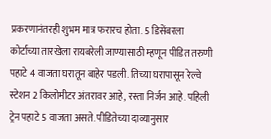प्रकरणानंतरही शुभम मात्र फरारच होता. 5 डिसेंबरला कोर्टाच्या तारखेला रायबरेली जाण्यासाठी म्हणून पीडित तरुणी पहाटे 4 वाजता घरातून बाहेर पडली. तिच्या घरापासून रेल्वे स्टेशन 2 किलोमीटर अंतरावर आहे, रस्ता निर्जन आहे. पहिली ट्रेन पहाटे 5 वाजता असते. पीडितेच्या दाव्यानुसार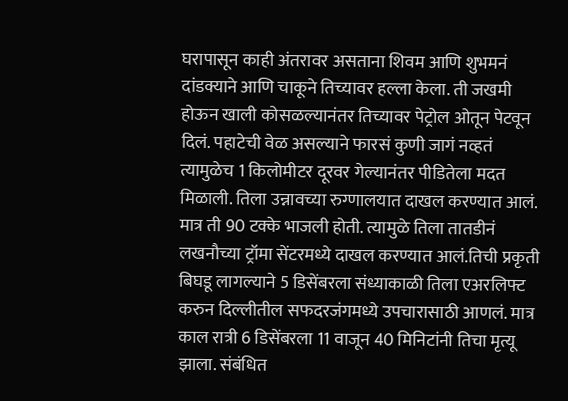घरापासून काही अंतरावर असताना शिवम आणि शुभमनं दांडक्याने आणि चाकूने तिच्यावर हल्ला केला. ती जखमी होऊन खाली कोसळल्यानंतर तिच्यावर पेट्रोल ओतून पेटवून दिलं. पहाटेची वेळ असल्याने फारसं कुणी जागं नव्हतं त्यामुळेच 1 किलोमीटर दूरवर गेल्यानंतर पीडितेला मदत मिळाली. तिला उन्नावच्या रुग्णालयात दाखल करण्यात आलं. मात्र ती 90 टक्के भाजली होती. त्यामुळे तिला तातडीनं लखनौच्या ट्रॉमा सेंटरमध्ये दाखल करण्यात आलं.तिची प्रकृती बिघडू लागल्याने 5 डिसेंबरला संध्याकाळी तिला एअरलिफ्ट करुन दिल्लीतील सफदरजंगमध्ये उपचारासाठी आणलं. मात्र काल रात्री 6 डिसेंबरला 11 वाजून 40 मिनिटांनी तिचा मृत्यू झाला. संबंधित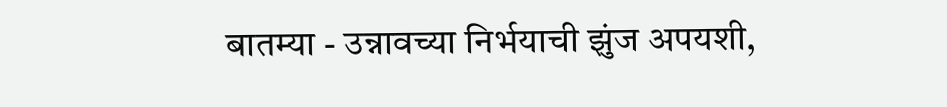बातम्या - उन्नावच्या निर्भयाची झुंज अपयशी,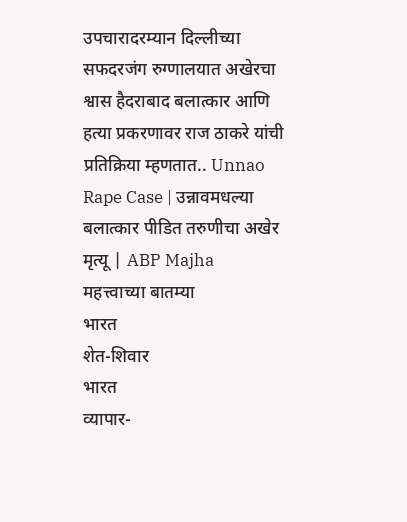उपचारादरम्यान दिल्लीच्या सफदरजंग रुग्णालयात अखेरचा श्वास हैदराबाद बलात्कार आणि हत्या प्रकरणावर राज ठाकरे यांची प्रतिक्रिया म्हणतात.. Unnao Rape Case | उन्नावमधल्या बलात्कार पीडित तरुणीचा अखेर मृत्यू | ABP Majha
महत्त्वाच्या बातम्या
भारत
शेत-शिवार
भारत
व्यापार-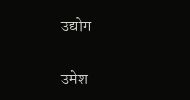उद्योग

उमेश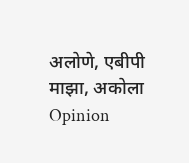अलोणे, एबीपी माझा, अकोला
Opinion